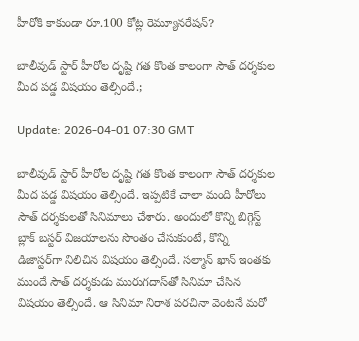హీరోకి కాకుండా రూ.100 కోట్ల రెమ్యూనరేషన్‌?

బాలీవుడ్‌ స్టార్‌ హీరోల దృష్టి గత కొంత కాలంగా సౌత్‌ దర్శకుల మీద పడ్డ విషయం తెల్సిందే.;

Update: 2026-04-01 07:30 GMT

బాలీవుడ్‌ స్టార్‌ హీరోల దృష్టి గత కొంత కాలంగా సౌత్‌ దర్శకుల మీద పడ్డ విషయం తెల్సిందే. ఇప్పటికే చాలా మంది హీరోలు సౌత్‌ దర్శకులతో సినిమాలు చేశారు. అందులో కొన్ని బిగ్గెస్ట్‌ బ్లాక్ బస్టర్‌ విజయాలను సొంతం చేసుకుంటే, కొన్ని డిజాస్టర్‌గా నిలిచిన విషయం తెల్సిందే. సల్మాన్‌ ఖాన్‌ ఇంతకు ముందే సౌత్‌ దర్శకుడు మురుగదాస్‌తో సినిమా చేసిన విషయం తెల్సిందే. ఆ సినిమా నిరాశ పరచినా వెంటనే మరో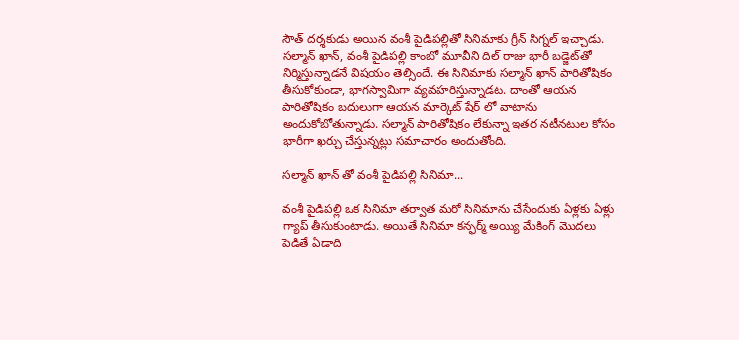సౌత్‌ దర్శకుడు అయిన వంశీ పైడిపల్లితో సినిమాకు గ్రీన్‌ సిగ్నల్‌ ఇచ్చాడు. సల్మాన్‌ ఖాన్‌, వంశీ పైడిపల్లి కాంబో మూవీని దిల్‌ రాజు భారీ బడ్జెట్‌తో నిర్మిస్తున్నాడనే విషయం తెల్సిందే. ఈ సినిమాకు సల్మాన్‌ ఖాన్‌ పారితోషికం తీసుకోకుండా, భాగస్వామిగా వ్యవహరిస్తున్నాడట. దాంతో ఆయన పారితోషికం బదులుగా ఆయన మార్కెట్‌ షేర్‌ లో వాటాను అందుకోబోతున్నాడు. సల్మాన్‌ పారితోషికం లేకున్నా ఇతర నటీనటుల కోసం భారీగా ఖర్చు చేస్తున్నట్లు సమాచారం అందుతోంది.

సల్మాన్‌ ఖాన్‌ తో వంశీ పైడిపల్లి సినిమా...

వంశీ పైడిపల్లి ఒక సినిమా తర్వాత మరో సినిమాను చేసేందుకు ఏళ్లకు ఏళ్లు గ్యాప్‌ తీసుకుంటాడు. అయితే సినిమా కన్ఫర్మ్‌ అయ్యి మేకింగ్‌ మొదలు పెడితే ఏడాది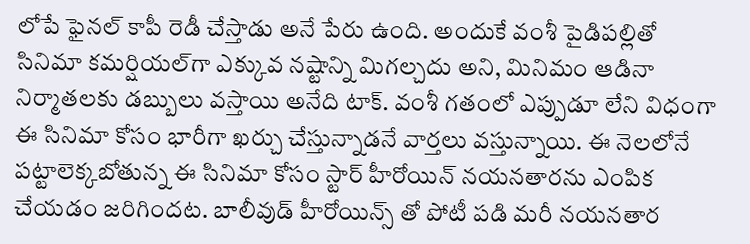లోపే ఫైనల్‌ కాపీ రెడీ చేస్తాడు అనే పేరు ఉంది. అందుకే వంశీ పైడిపల్లితో సినిమా కమర్షియల్‌గా ఎక్కువ నష్టాన్ని మిగల్చదు అని, మినిమం ఆడినా నిర్మాతలకు డబ్బులు వస్తాయి అనేది టాక్‌. వంశీ గతంలో ఎప్పుడూ లేని విధంగా ఈ సినిమా కోసం భారీగా ఖర్చు చేస్తున్నాడనే వార్తలు వస్తున్నాయి. ఈ నెలలోనే పట్టాలెక్కబోతున్న ఈ సినిమా కోసం స్టార్‌ హీరోయిన్‌ నయనతారను ఎంపిక చేయడం జరిగిందట. బాలీవుడ్‌ హీరోయిన్స్‌ తో పోటీ పడి మరీ నయనతార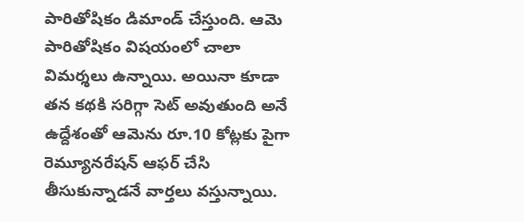పారితోషికం డిమాండ్‌ చేస్తుంది. ఆమె పారితోషికం విషయంలో చాలా విమర్శలు ఉన్నాయి. అయినా కూడా తన కథకి సరిగ్గా సెట్‌ అవుతుంది అనే ఉద్దేశంతో ఆమెను రూ.10 కోట్లకు పైగా రెమ్యూనరేషన్ ఆఫర్‌ చేసి తీసుకున్నాడనే వార్తలు వస్తున్నాయి.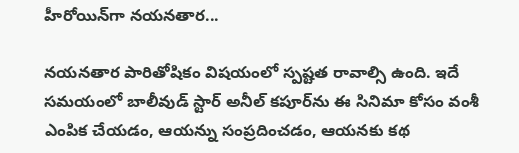హీరోయిన్‌గా నయనతార...

నయనతార పారితోషికం విషయంలో స్పష్టత రావాల్సి ఉంది. ఇదే సమయంలో బాలీవుడ్‌ స్టార్‌ అనీల్‌ కపూర్‌ను ఈ సినిమా కోసం వంశీ ఎంపిక చేయడం, ఆయన్ను సంప్రదించడం, ఆయనకు కథ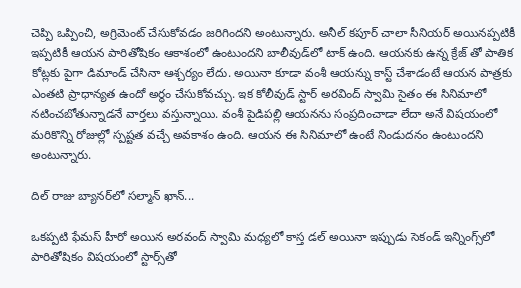చెప్పి ఒప్పించి, అగ్రిమెంట్‌ చేసుకోవడం జరిగిందని అంటున్నారు. అనీల్‌ కపూర్‌ చాలా సీనియర్‌ అయినప్పటికీ ఇప్పటికీ ఆయన పారితోషికం ఆకాశంలో ఉంటుందని బాలీవుడ్‌లో టాక్‌ ఉంది. ఆయనకు ఉన్న క్రేజ్‌ తో పాతిక కోట్లకు పైగా డిమాండ్‌ చేసినా ఆశ్చర్యం లేదు. అయినా కూడా వంశీ ఆయన్ను కాస్ట్‌ చేశాడంటే ఆయన పాత్రకు ఎంతటి ప్రాధాన్యత ఉందో అర్థం చేసుకోవచ్చు. ఇక కోలీవుడ్‌ స్టార్‌ అరవింద్‌ స్వామి సైతం ఈ సినిమాలో నటించబోతున్నాడనే వార్తలు వస్తున్నాయి. వంశీ పైడిపల్లి ఆయనను సంప్రదించాడా లేదా అనే విషయంలో మరికొన్ని రోజుల్లో స్పష్టత వచ్చే అవకాశం ఉంది. ఆయన ఈ సినిమాలో ఉంటే నిండుదనం ఉంటుందని అంటున్నారు.

దిల్‌ రాజు బ్యానర్‌లో సల్మాన్‌ ఖాన్‌...

ఒకప్పటి ఫేమస్ హీరో అయిన అరవంద్‌ స్వామి మధ్యలో కాస్త డల్‌ అయినా ఇప్పుడు సెకండ్‌ ఇన్నింగ్స్‌లో పారితోషికం విషయంలో స్టార్స్‌తో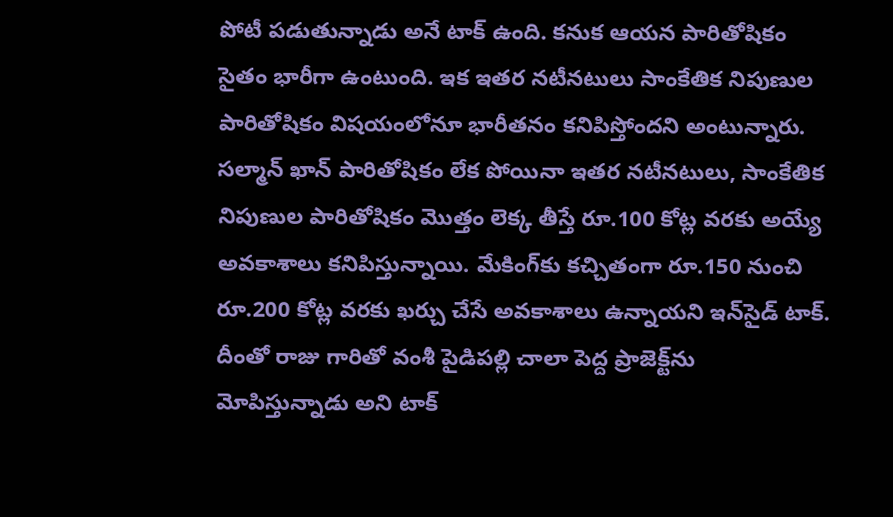పోటీ పడుతున్నాడు అనే టాక్‌ ఉంది. కనుక ఆయన పారితోషికం సైతం భారీగా ఉంటుంది. ఇక ఇతర నటీనటులు సాంకేతిక నిపుణుల పారితోషికం విషయంలోనూ భారీతనం కనిపిస్తోందని అంటున్నారు. సల్మాన్‌ ఖాన్‌ పారితోషికం లేక పోయినా ఇతర నటీనటులు, సాంకేతిక నిపుణుల పారితోషికం మొత్తం లెక్క తీస్తే రూ.100 కోట్ల వరకు అయ్యే అవకాశాలు కనిపిస్తున్నాయి. మేకింగ్‌కు కచ్చితంగా రూ.150 నుంచి రూ.200 కోట్ల వరకు ఖర్చు చేసే అవకాశాలు ఉన్నాయని ఇన్‌సైడ్‌ టాక్‌. దీంతో రాజు గారితో వంశీ పైడిపల్లి చాలా పెద్ద ప్రాజెక్ట్‌ను మోపిస్తున్నాడు అని టాక్‌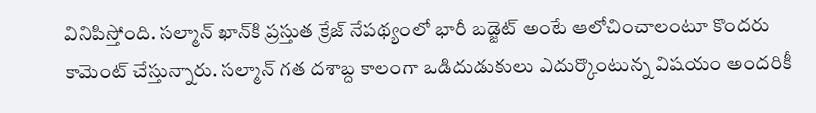వినిపిస్తోంది. సల్మాన్‌ ఖాన్‌కి ప్రస్తుత క్రేజ్‌ నేపథ్యంలో భారీ బడ్జెట్‌ అంటే ఆలోచించాలంటూ కొందరు కామెంట్‌ చేస్తున్నారు. సల్మాన్‌ గత దశాబ్ద కాలంగా ఒడిదుడుకులు ఎదుర్కొంటున్న విషయం అందరికీ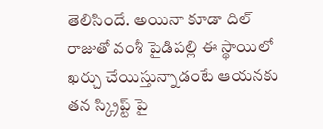తెలిసిందే. అయినా కూడా దిల్‌ రాజుతో వంశీ పైడిపల్లి ఈ స్థాయిలో ఖర్చు చేయిస్తున్నాడంటే ఆయనకు తన స్క్రిప్ట్‌ పై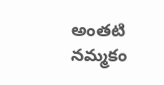అంతటి నమ్మకం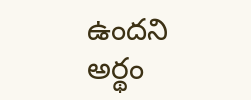ఉందని అర్థం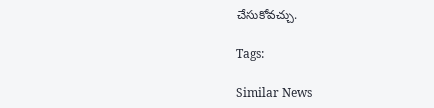చేసుకోవచ్చు.

Tags:

Similar News